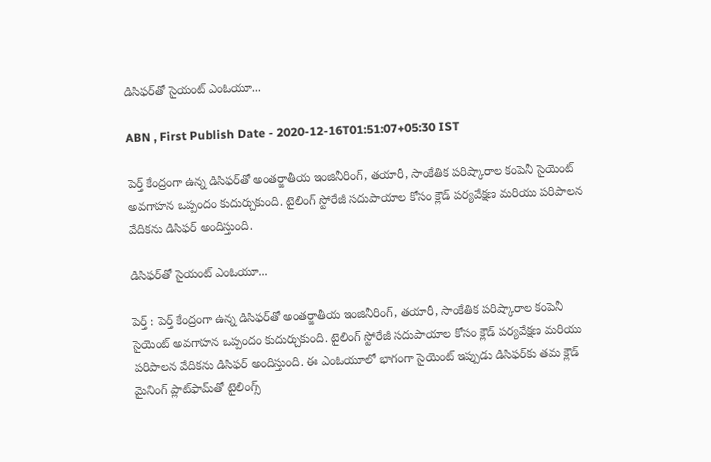డిసిఫర్‌తో సైయంట్‌ ఎంఓయూ...

ABN , First Publish Date - 2020-12-16T01:51:07+05:30 IST

పెర్త్‌ కేంద్రంగా ఉన్న డిసిఫర్‌తో అంతర్జాతీయ ఇంజినీరింగ్‌, తయారీ, సాంకేతిక పరిష్కారాల కంపెనీ సైయెంట్‌ అవగాహన ఒప్పందం కుదుర్చుకుంది. టైలింగ్‌ స్టోరేజీ సదుపాయాల కోసం క్లౌడ్‌ పర్యవేక్షణ మరియు పరిపాలన వేదికను డిసిఫర్‌ అందిస్తుంది.

డిసిఫర్‌తో సైయంట్‌ ఎంఓయూ...

పెర్త్ : పెర్త్‌ కేంద్రంగా ఉన్న డిసిఫర్‌తో అంతర్జాతీయ ఇంజినీరింగ్‌, తయారీ, సాంకేతిక పరిష్కారాల కంపెనీ  సైయెంట్‌ అవగాహన ఒప్పందం కుదుర్చుకుంది. టైలింగ్‌ స్టోరేజీ సదుపాయాల కోసం క్లౌడ్‌ పర్యవేక్షణ మరియు పరిపాలన వేదికను డిసిఫర్‌ అందిస్తుంది. ఈ ఎంఓయూలో భాగంగా సైయెంట్‌ ఇప్పుడు డిసిఫర్‌కు తమ క్లౌడ్‌ మైనింగ్‌ ప్లాట్‌ఫామ్‌తో టైలింగ్స్‌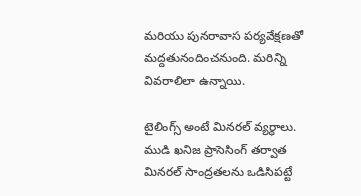మరియు పునరావాస పర్యవేక్షణతో మద్దతునందించనుంది. మరిన్ని వివరాలిలా ఉన్నాయి.

టైలింగ్స్‌ అంటే మినరల్‌ వ్యర్ధాలు. ముడి ఖనిజ ప్రాసెసింగ్‌ తర్వాత మినరల్‌ సాంద్రతలను ఒడిసిపట్టే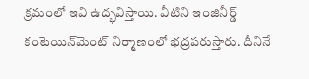క్రమంలో ఇవి ఉద్భవిస్తాయి. వీటిని ఇంజినీర్డ్‌ కంటెయిన్‌మెంట్‌ నిర్మాణంలో భద్రపరుస్తారు. దీనినే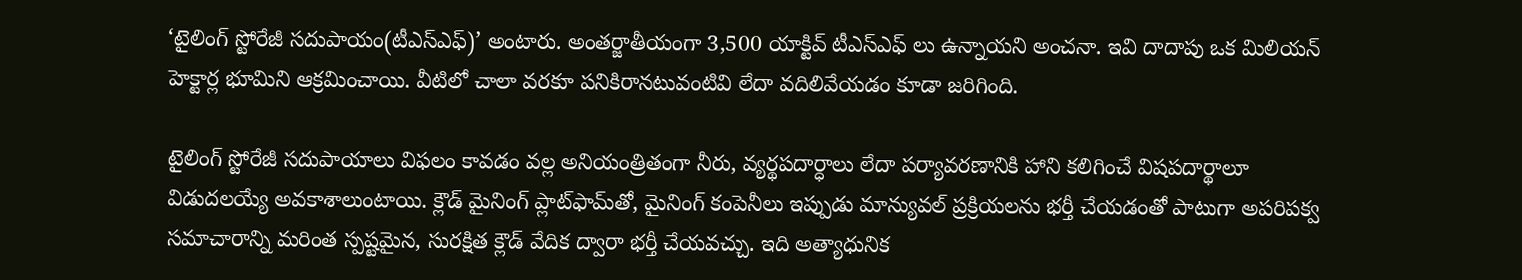‘టైలింగ్‌ స్టోరేజీ సదుపాయం(టీఎస్‌ఎఫ్‌)’ అంటారు. అంతర్జాతీయంగా 3,500 యాక్టివ్‌ టీఎస్‌ఎఫ్‌ లు ఉన్నాయని అంచనా. ఇవి దాదాపు ఒక మిలియన్‌ హెక్టార్ల భూమిని ఆక్రమించాయి. వీటిలో చాలా వరకూ పనికిరానటువంటివి లేదా వదిలివేయడం కూడా జరిగింది.

టైలింగ్‌ స్టోరేజీ సదుపాయాలు విఫలం కావడం వల్ల అనియంత్రితంగా నీరు, వ్యర్థపదార్ధాలు లేదా పర్యావరణానికి హాని కలిగించే విషపదార్థాలూ విడుదలయ్యే అవకాశాలుంటాయి. క్లౌడ్‌ మైనింగ్‌ ప్లాట్‌ఫామ్‌తో, మైనింగ్‌ కంపెనీలు ఇప్పుడు మాన్యువల్‌ ప్రక్రియలను భర్తీ చేయడంతో పాటుగా అపరిపక్వ సమాచారాన్ని మరింత స్పష్టమైన, సురక్షిత క్లౌడ్‌ వేదిక ద్వారా భర్తీ చేయవచ్చు. ఇది అత్యాధునిక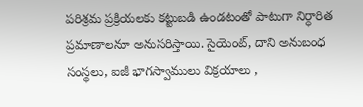పరిశ్రమ ప్రక్రియలకు కట్టుబడి ఉండటంతో పాటుగా నిర్ధారిత ప్రమాణాలనూ అనుసరిస్తాయి. సైయెంట్‌, దాని అనుబంధ సంస్థలు, ఐజీ భాగస్వాములు విక్రయాలు ,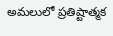అమలులో ప్రతిష్టాత్మక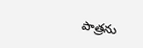పాత్రను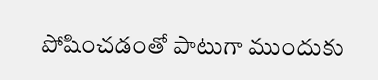పోషించడంతో పాటుగా ముందుకు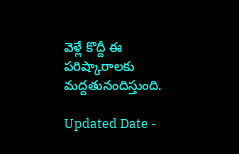వెళ్లే కొద్దీ ఈ పరిష్కారాలకు మద్దతునందిస్తుంది.

Updated Date -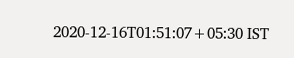2020-12-16T01:51:07+05:30 IST